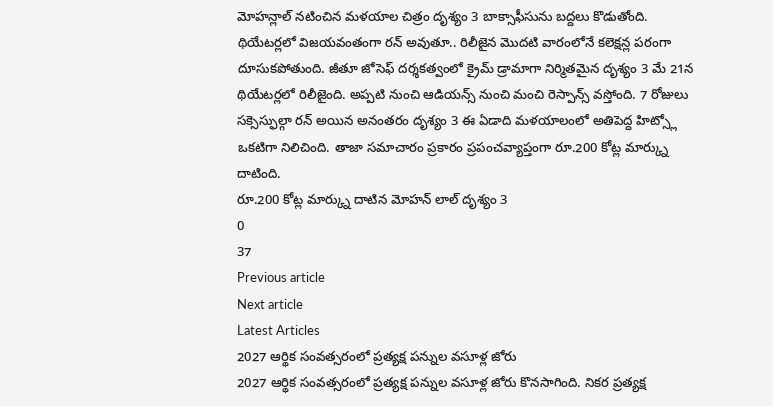మోహన్లాల్ నటించిన మళయాల చిత్రం దృశ్యం 3 బాక్సాఫీసును బద్దలు కొడుతోంది. థియేటర్లలో విజయవంతంగా రన్ అవుతూ.. రిలీజైన మొదటి వారంలోనే కలెక్షన్ల పరంగా దూసుకపోతుంది. జీతూ జోసెఫ్ దర్శకత్వంలో క్రైమ్ డ్రామాగా నిర్మితమైన దృశ్యం 3 మే 21న థియేటర్లలో రిలీజైంది. అప్పటి నుంచి ఆడియన్స్ నుంచి మంచి రెస్పాన్స్ వస్తోంది. 7 రోజులు సక్సెస్ఫుల్గా రన్ అయిన అనంతరం దృశ్యం 3 ఈ ఏడాది మళయాలంలో అతిపెద్ద హిట్స్లో ఒకటిగా నిలిచింది. తాజా సమాచారం ప్రకారం ప్రపంచవ్యాప్తంగా రూ.200 కోట్ల మార్క్ను దాటింది.
రూ.200 కోట్ల మార్క్ను దాటిన మోహన్ లాల్ దృశ్యం 3
0
37
Previous article
Next article
Latest Articles
2027 ఆర్థిక సంవత్సరంలో ప్రత్యక్ష పన్నుల వసూళ్ల జోరు
2027 ఆర్థిక సంవత్సరంలో ప్రత్యక్ష పన్నుల వసూళ్ల జోరు కొనసాగింది. నికర ప్రత్యక్ష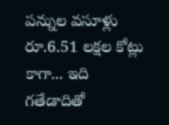పన్నుల వసూళ్లు రూ.6.51 లక్షల కోట్లు కాగా... ఇది గతేడాదితో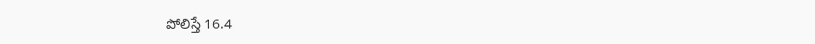పోలిస్తే 16.4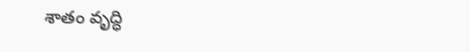శాతం వృద్ధి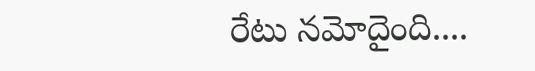రేటు నమోదైంది....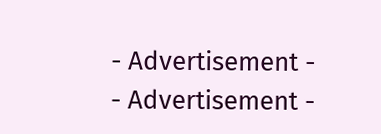- Advertisement -
- Advertisement -